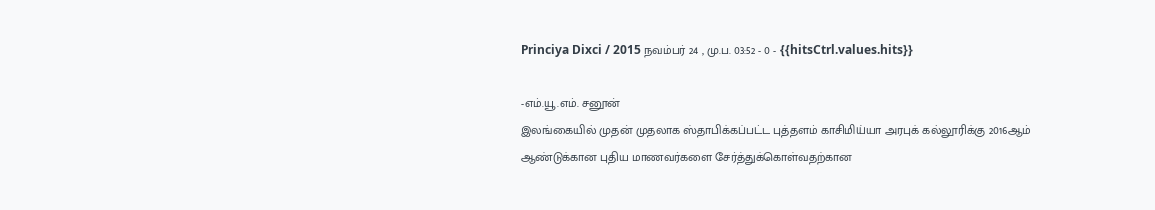Princiya Dixci / 2015 நவம்பர் 24 , மு.ப. 03:52 - 0 - {{hitsCtrl.values.hits}}

-எம்.யூ.எம். சனூன்
இலங்கையில் முதன் முதலாக ஸ்தாபிக்கப்பட்ட புத்தளம் காசிமிய்யா அரபுக் கல்லூரிக்கு 2016ஆம் ஆண்டுக்கான புதிய மாணவர்களை சேர்த்துக்கொள்வதற்கான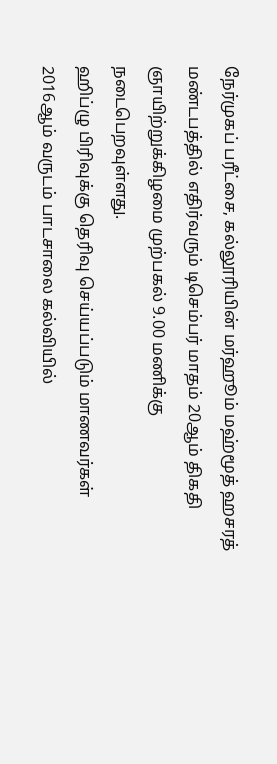நேர்முகப் பரீட்சை, கல்லூரியின் மர்ஹூம் மஹ்மூத் ஹசரத் மண்டபத்தில் எதிர்வரும் டிசெம்பர் மாதம் 20ஆம் திகதி ஞாயிற்றுக்கிழமை முற்பகல் 9.00 மணிக்கு நடைபெறவுள்ளது.
ஹிப்ழு பிரிவுக்கு தெரிவு செய்யப்படும் மாணவர்கள் 2016ஆம் வருடம் பாடசாலை கல்வியில்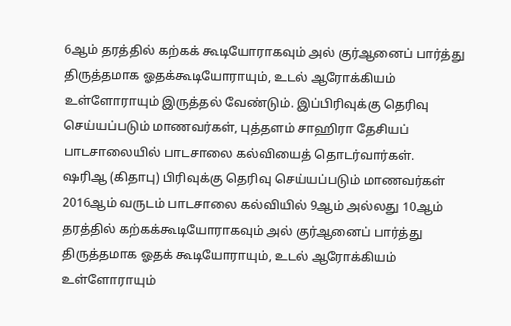6ஆம் தரத்தில் கற்கக் கூடியோராகவும் அல் குர்ஆனைப் பார்த்து திருத்தமாக ஓதக்கூடியோராயும், உடல் ஆரோக்கியம் உள்ளோராயும் இருத்தல் வேண்டும். இப்பிரிவுக்கு தெரிவு செய்யப்படும் மாணவர்கள், புத்தளம் சாஹிரா தேசியப் பாடசாலையில் பாடசாலை கல்வியைத் தொடர்வார்கள்.
ஷரிஆ (கிதாபு) பிரிவுக்கு தெரிவு செய்யப்படும் மாணவர்கள் 2016ஆம் வருடம் பாடசாலை கல்வியில் 9ஆம் அல்லது 10ஆம் தரத்தில் கற்கக்கூடியோராகவும் அல் குர்ஆனைப் பார்த்து திருத்தமாக ஓதக் கூடியோராயும், உடல் ஆரோக்கியம் உள்ளோராயும்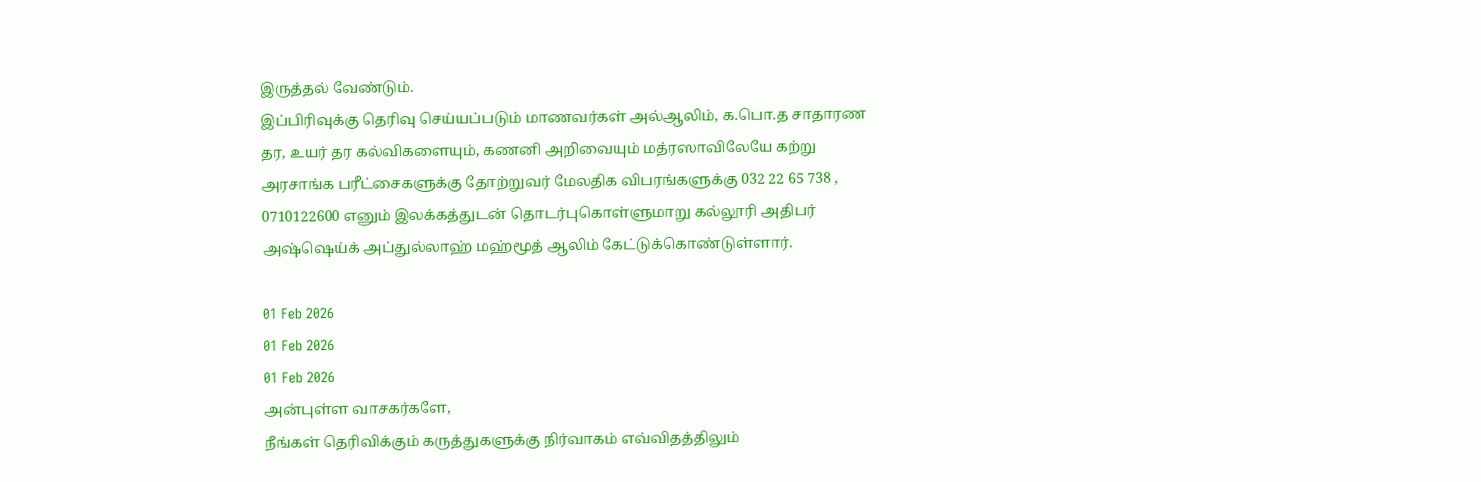இருத்தல் வேண்டும்.
இப்பிரிவுக்கு தெரிவு செய்யப்படும் மாணவர்கள் அல்ஆலிம், க.பொ.த சாதாரண தர, உயர் தர கல்விகளையும், கணனி அறிவையும் மத்ரஸாவிலேயே கற்று அரசாங்க பரீட்சைகளுக்கு தோற்றுவர் மேலதிக விபரங்களுக்கு 032 22 65 738 , 0710122600 எனும் இலக்கத்துடன் தொடர்புகொள்ளுமாறு கல்லூரி அதிபர் அஷ்ஷெய்க் அப்துல்லாஹ் மஹ்மூத் ஆலிம் கேட்டுக்கொண்டுள்ளார்.

01 Feb 2026
01 Feb 2026
01 Feb 2026
அன்புள்ள வாசகர்களே,
நீங்கள் தெரிவிக்கும் கருத்துகளுக்கு நிர்வாகம் எவ்விதத்திலும்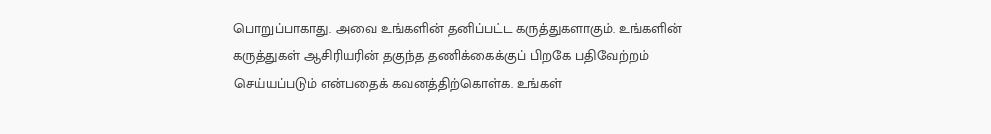பொறுப்பாகாது. அவை உங்களின் தனிப்பட்ட கருத்துகளாகும். உங்களின் கருத்துகள் ஆசிரியரின் தகுந்த தணிக்கைக்குப் பிறகே பதிவேற்றம் செய்யப்படும் என்பதைக் கவனத்திற்கொள்க. உங்கள்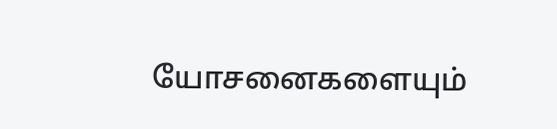யோசனைகளையும்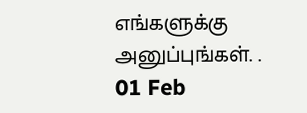எங்களுக்கு அனுப்புங்கள். .
01 Feb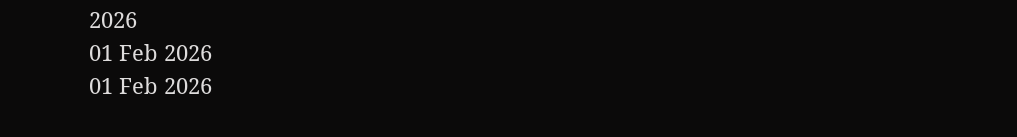2026
01 Feb 2026
01 Feb 2026